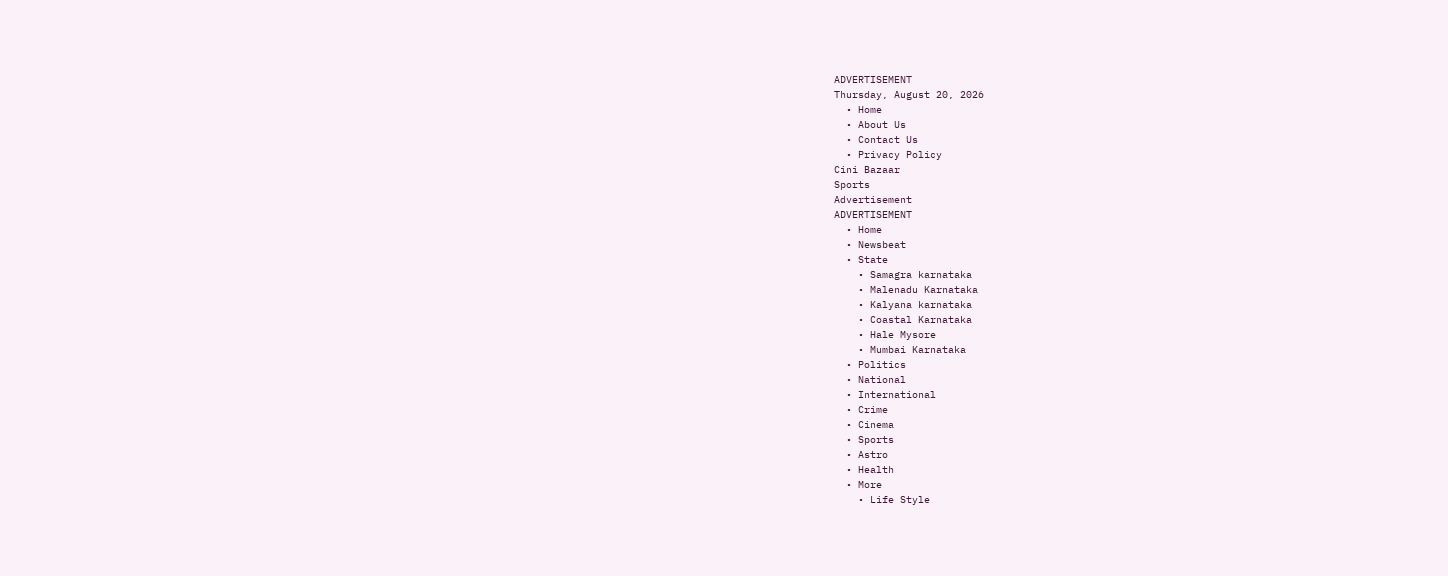ADVERTISEMENT
Thursday, August 20, 2026
  • Home
  • About Us
  • Contact Us
  • Privacy Policy
Cini Bazaar
Sports
Advertisement
ADVERTISEMENT
  • Home
  • Newsbeat
  • State
    • Samagra karnataka
    • Malenadu Karnataka
    • Kalyana karnataka
    • Coastal Karnataka
    • Hale Mysore
    • Mumbai Karnataka
  • Politics
  • National
  • International
  • Crime
  • Cinema
  • Sports
  • Astro
  • Health
  • More
    • Life Style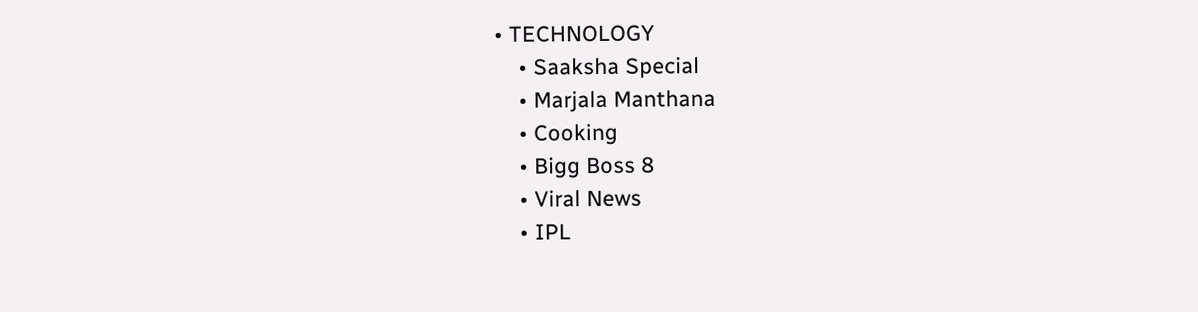• TECHNOLOGY
    • Saaksha Special
    • Marjala Manthana
    • Cooking
    • Bigg Boss 8
    • Viral News
    • IPL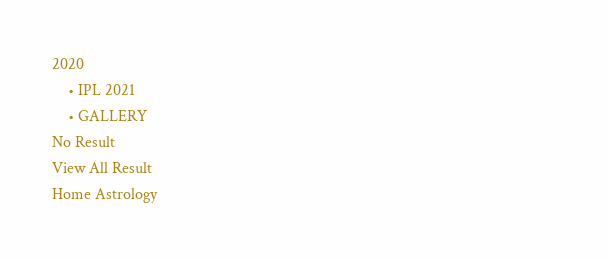2020
    • IPL 2021
    • GALLERY
No Result
View All Result
Home Astrology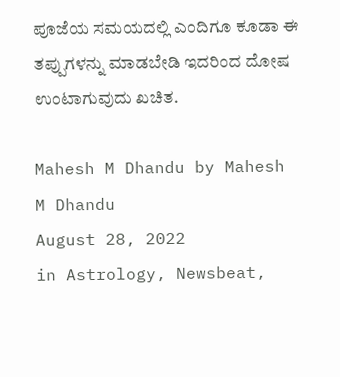ಪೂಜೆಯ ಸಮಯದಲ್ಲಿ ಎಂದಿಗೂ ಕೂಡಾ ಈ ತಪ್ಪುಗಳನ್ನು ಮಾಡಬೇಡಿ ಇದರಿಂದ ದೋಷ ಉಂಟಾಗುವುದು ಖಚಿತ.

Mahesh M Dhandu by Mahesh M Dhandu
August 28, 2022
in Astrology, Newsbeat,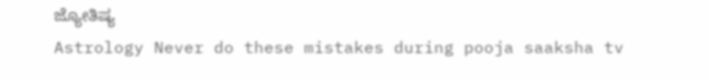ಜ್ಯೋತಿಷ್ಯ
Astrology Never do these mistakes during pooja saaksha tv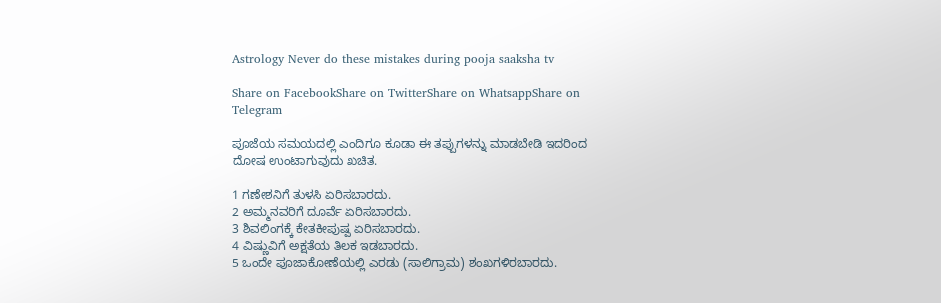Astrology Never do these mistakes during pooja saaksha tv

Share on FacebookShare on TwitterShare on WhatsappShare on Telegram

ಪೂಜೆಯ ಸಮಯದಲ್ಲಿ ಎಂದಿಗೂ ಕೂಡಾ ಈ ತಪ್ಪುಗಳನ್ನು ಮಾಡಬೇಡಿ ಇದರಿಂದ ದೋಷ ಉಂಟಾಗುವುದು ಖಚಿತ.

1 ಗಣೇಶನಿಗೆ ತುಳಸಿ ಏರಿಸಬಾರದು.
2 ಅಮ್ಮನವರಿಗೆ ದೂರ್ವೆ ಏರಿಸಬಾರದು.
3 ಶಿವಲಿಂಗಕ್ಕೆ ಕೇತಕೀಪುಷ್ಪ ಏರಿಸಬಾರದು.
4 ವಿಷ್ಣುವಿಗೆ ಅಕ್ಷತೆಯ ತಿಲಕ ಇಡಬಾರದು.
5 ಒಂದೇ ಪೂಜಾಕೋಣೆಯಲ್ಲಿ ಎರಡು (ಸಾಲಿಗ್ರಾಮ) ಶಂಖಗಳಿರಬಾರದು.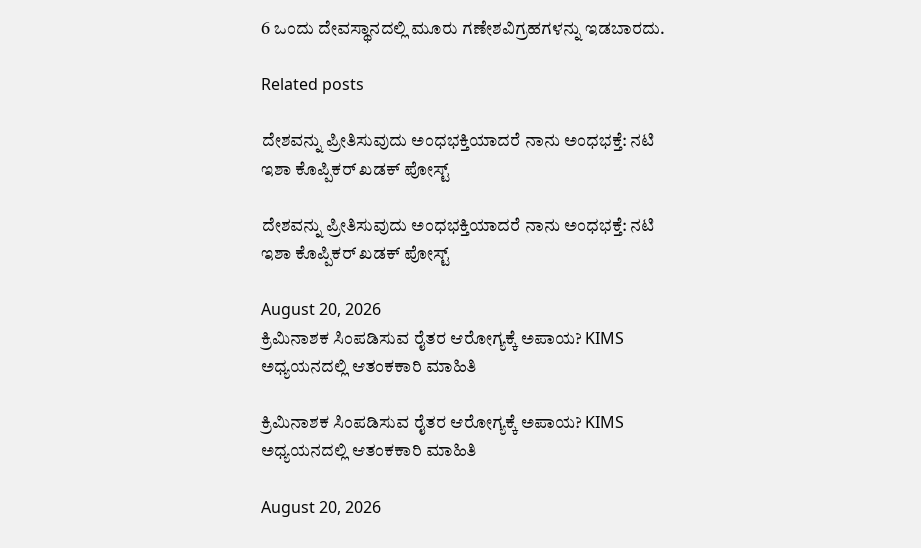6 ಒಂದು ದೇವಸ್ಥಾನದಲ್ಲಿ ಮೂರು ಗಣೇಶವಿಗ್ರಹಗಳನ್ನು ಇಡಬಾರದು.

Related posts

ದೇಶವನ್ನು ಪ್ರೀತಿಸುವುದು ಅಂಧಭಕ್ತಿಯಾದರೆ ನಾನು ಅಂಧಭಕ್ತೆ: ನಟಿ ಇಶಾ ಕೊಪ್ಪಿಕರ್ ಖಡಕ್ ಪೋಸ್ಟ್

ದೇಶವನ್ನು ಪ್ರೀತಿಸುವುದು ಅಂಧಭಕ್ತಿಯಾದರೆ ನಾನು ಅಂಧಭಕ್ತೆ: ನಟಿ ಇಶಾ ಕೊಪ್ಪಿಕರ್ ಖಡಕ್ ಪೋಸ್ಟ್

August 20, 2026
ಕ್ರಿಮಿನಾಶಕ ಸಿಂಪಡಿಸುವ ರೈತರ ಆರೋಗ್ಯಕ್ಕೆ ಅಪಾಯ? KIMS ಅಧ್ಯಯನದಲ್ಲಿ ಆತಂಕಕಾರಿ ಮಾಹಿತಿ

ಕ್ರಿಮಿನಾಶಕ ಸಿಂಪಡಿಸುವ ರೈತರ ಆರೋಗ್ಯಕ್ಕೆ ಅಪಾಯ? KIMS ಅಧ್ಯಯನದಲ್ಲಿ ಆತಂಕಕಾರಿ ಮಾಹಿತಿ

August 20, 2026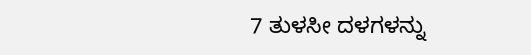7 ತುಳಸೀ ದಳಗಳನ್ನು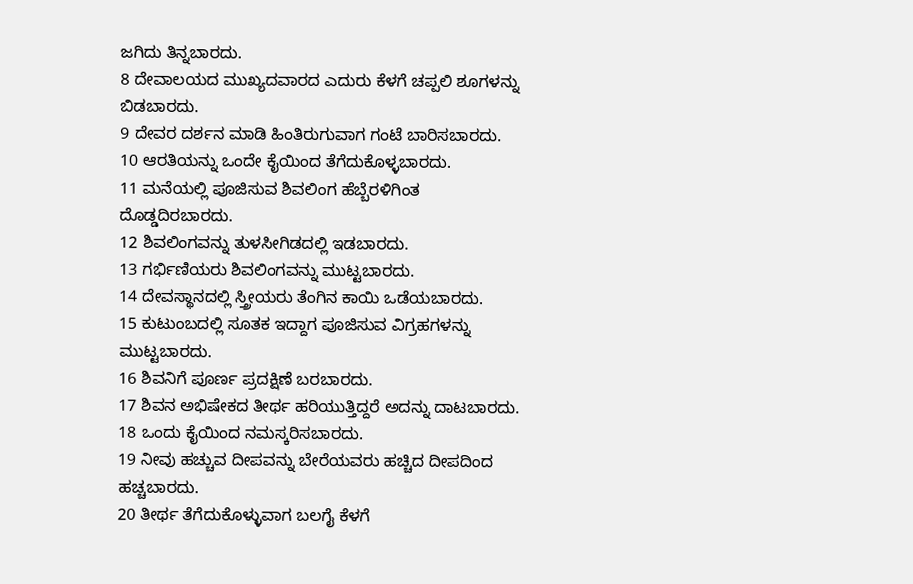ಜಗಿದು ತಿನ್ನಬಾರದು.
8 ದೇವಾಲಯದ ಮುಖ್ಯದವಾರದ ಎದುರು ಕೆಳಗೆ ಚಪ್ಪಲಿ ಶೂಗಳನ್ನು ಬಿಡಬಾರದು.
9 ದೇವರ ದರ್ಶನ ಮಾಡಿ ಹಿಂತಿರುಗುವಾಗ ಗಂಟೆ ಬಾರಿಸಬಾರದು.
10 ಆರತಿಯನ್ನು ಒಂದೇ ಕೈಯಿಂದ ತೆಗೆದುಕೊಳ್ಳಬಾರದು.
11 ಮನೆಯಲ್ಲಿ ಪೂಜಿಸುವ ಶಿವಲಿಂಗ ಹೆಬ್ಬೆರಳಿಗಿಂತ ದೊಡ್ಡದಿರಬಾರದು.
12 ಶಿವಲಿಂಗವನ್ನು ತುಳಸೀಗಿಡದಲ್ಲಿ ಇಡಬಾರದು.
13 ಗರ್ಭಿಣಿಯರು ಶಿವಲಿಂಗವನ್ನು ಮುಟ್ಟಬಾರದು.
14 ದೇವಸ್ಥಾನದಲ್ಲಿ ಸ್ತ್ರೀಯರು ತೆಂಗಿನ ಕಾಯಿ ಒಡೆಯಬಾರದು.
15 ಕುಟುಂಬದಲ್ಲಿ ಸೂತಕ ಇದ್ದಾಗ ಪೂಜಿಸುವ ವಿಗ್ರಹಗಳನ್ನು ಮುಟ್ಟಬಾರದು.
16 ಶಿವನಿಗೆ ಪೂರ್ಣ ಪ್ರದಕ್ಷಿಣೆ ಬರಬಾರದು.
17 ಶಿವನ ಅಭಿಷೇಕದ ತೀರ್ಥ ಹರಿಯುತ್ತಿದ್ದರೆ ಅದನ್ನು ದಾಟಬಾರದು.
18 ಒಂದು ಕೈಯಿಂದ ನಮಸ್ಕರಿಸಬಾರದು.
19 ನೀವು ಹಚ್ಚುವ ದೀಪವನ್ನು ಬೇರೆಯವರು ಹಚ್ಚಿದ ದೀಪದಿಂದ ಹಚ್ಚಬಾರದು.
20 ತೀರ್ಥ ತೆಗೆದುಕೊಳ್ಳುವಾಗ ಬಲಗೈ ಕೆಳಗೆ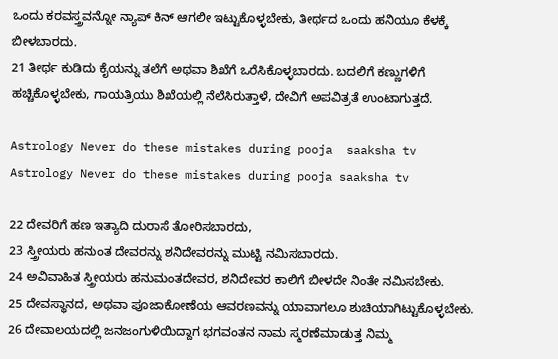ಒಂದು ಕರವಸ್ತ್ರವನ್ನೋ ನ್ಯಾಪ್ ಕಿನ್ ಆಗಲೀ ಇಟ್ಟುಕೊಳ್ಳಬೇಕು, ತೀರ್ಥದ ಒಂದು ಹನಿಯೂ ಕೆಳಕ್ಕೆ ಬೀಳಬಾರದು.
21 ತೀರ್ಥ ಕುಡಿದು ಕೈಯನ್ನು ತಲೆಗೆ ಅಥವಾ ಶಿಖೆಗೆ ಒರೆಸಿಕೊಳ್ಳಬಾರದು. ಬದಲಿಗೆ ಕಣ್ಣುಗಳಿಗೆ ಹಚ್ಚಿಕೊಳ್ಳಬೇಕು, ಗಾಯತ್ರಿಯು ಶಿಖೆಯಲ್ಲಿ ನೆಲೆಸಿರುತ್ತಾಳೆ, ದೇವಿಗೆ ಅಪವಿತ್ರತೆ ಉಂಟಾಗುತ್ತದೆ.

Astrology Never do these mistakes during pooja  saaksha tv
Astrology Never do these mistakes during pooja saaksha tv

22 ದೇವರಿಗೆ ಹಣ ಇತ್ಯಾದಿ ದುರಾಸೆ ತೋರಿಸಬಾರದು,
23 ಸ್ತ್ರೀಯರು ಹನುಂತ ದೇವರನ್ನು ಶನಿದೇವರನ್ನು ಮುಟ್ಟಿ ನಮಿಸಬಾರದು.
24 ಅವಿವಾಹಿತ ಸ್ತ್ರೀಯರು ಹನುಮಂತದೇವರ, ಶನಿದೇವರ ಕಾಲಿಗೆ ಬೀಳದೇ ನಿಂತೇ ನಮಿಸಬೇಕು.
25 ದೇವಸ್ಥಾನದ, ಅಥವಾ ಪೂಜಾಕೋಣೆಯ ಆವರಣವನ್ನು ಯಾವಾಗಲೂ ಶುಚಿಯಾಗಿಟ್ಟುಕೊಳ್ಳಬೇಕು.
26 ದೇವಾಲಯದಲ್ಲಿ ಜನಜಂಗುಳಿಯಿದ್ದಾಗ ಭಗವಂತನ ನಾಮ ಸ್ಮರಣೆಮಾಡುತ್ತ ನಿಮ್ಮ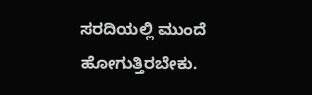ಸರದಿಯಲ್ಲಿ ಮುಂದೆ ಹೋಗುತ್ತಿರಬೇಕು.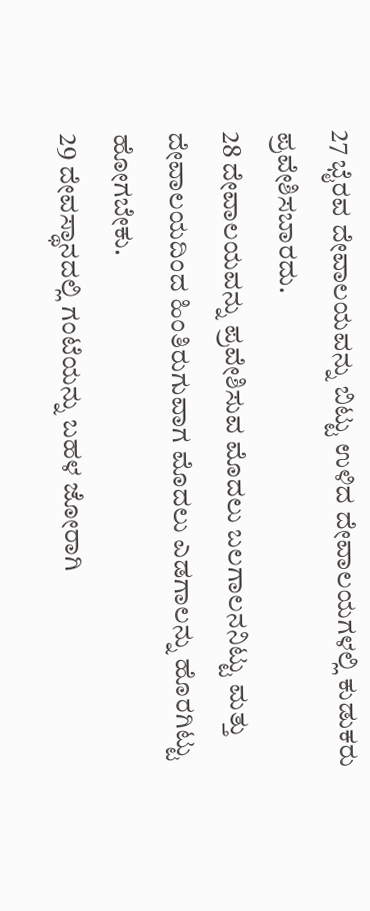27 ಭೈರವ ದೇವಾಲಯವನ್ನು ಬಿಟ್ಟು ಉಳಿದ ದೇವಾಲಯಗಳಲ್ಲಿ ಕುಡುಕರು ಪ್ರವೇಶಿಸಬಾರದು.
28 ದೇವಾಲಯವನ್ನು ಪ್ರವೇಶಿಸುವ ಮೊದಲು ಬಲಗಾಲನನಿಟ್ಟು ಮತ್ತು ದೇವಾಲಯದಿಂದ ಹಿಂತಿರುಗುವಾಗ ಮೊದಲು ಎಡಗಾಲನ್ನು ಹೊರಗಿಟ್ಟು ಹೋಗಬೇಕು.
29 ದೇವಸ್ಥಾನದಲ್ಲಿ ಗಂಟೆಯನ್ನು ಬಹಳ ಜೋರಾಗಿ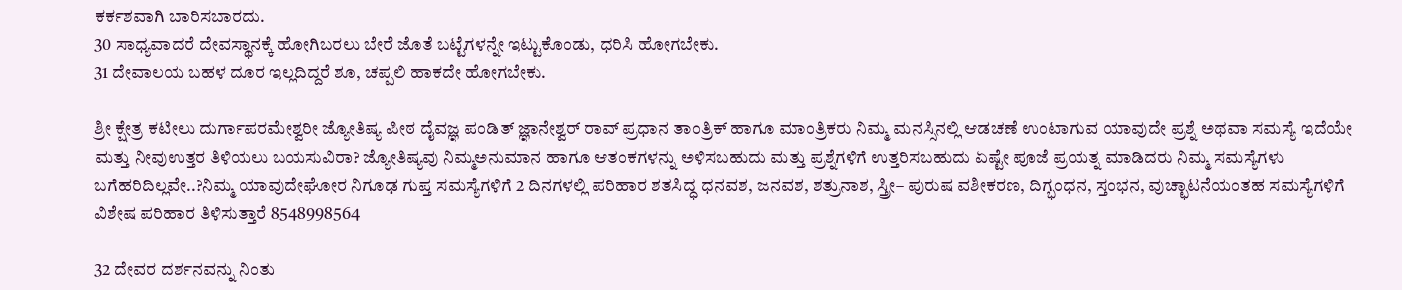ಕರ್ಕಶವಾಗಿ ಬಾರಿಸಬಾರದು.
30 ಸಾಧ್ಯವಾದರೆ ದೇವಸ್ಥಾನಕ್ಕೆ ಹೋಗಿಬರಲು ಬೇರೆ ಜೊತೆ ಬಟ್ಟೆಗಳನ್ನೇ ಇಟ್ಟುಕೊಂಡು, ಧರಿಸಿ ಹೋಗಬೇಕು.
31 ದೇವಾಲಯ ಬಹಳ ದೂರ ಇಲ್ಲದಿದ್ದರೆ ಶೂ, ಚಪ್ಪಲಿ ಹಾಕದೇ ಹೋಗಬೇಕು.

ಶ್ರೀ ಕ್ಷೇತ್ರ ಕಟೀಲು ದುರ್ಗಾಪರಮೇಶ್ವರೀ ಜ್ಯೋತಿಷ್ಯ ಪೀಠ ದೈವಜ್ಞ ಪಂಡಿತ್ ಜ್ಞಾನೇಶ್ವರ್ ರಾವ್ ಪ್ರಧಾನ ತಾಂತ್ರಿಕ್ ಹಾಗೂ ಮಾಂತ್ರಿಕರು ನಿಮ್ಮ ಮನಸ್ಸಿನಲ್ಲಿ ಆಡಚಣೆ ಉಂಟಾಗುವ ಯಾವುದೇ ಪ್ರಶ್ನೆ ಅಥವಾ ಸಮಸ್ಯೆ ಇದೆಯೇ ಮತ್ತು ನೀವುಉತ್ತರ ತಿಳಿಯಲು ಬಯಸುವಿರಾ? ಜ್ಯೋತಿಷ್ಯವು ನಿಮ್ಮಅನುಮಾನ ಹಾಗೂ ಆತಂಕಗಳನ್ನು ಅಳಿಸಬಹುದು ಮತ್ತು ಪ್ರಶ್ನೆಗಳಿಗೆ ಉತ್ತರಿಸಬಹುದು ಏಷ್ಟೇ ಪೂಜೆ ಪ್ರಯತ್ನ ಮಾಡಿದರು ನಿಮ್ಮ ಸಮಸ್ಯೆಗಳು ಬಗೆಹರಿದಿಲ್ಲವೇ..?ನಿಮ್ಮ ಯಾವುದೇಘೋರ ನಿಗೂಢ ಗುಪ್ತ ಸಮಸ್ಯೆಗಳಿಗೆ 2 ದಿನಗಳಲ್ಲಿ ಪರಿಹಾರ ಶತಸಿದ್ಧ ಧನವಶ, ಜನವಶ, ಶತ್ರುನಾಶ, ಸ್ತ್ರೀ– ಪುರುಷ ವಶೀಕರಣ, ದಿಗ್ಭಂಧನ, ಸ್ತಂಭನ, ವುಚ್ಛಾಟನೆಯಂತಹ ಸಮಸ್ಯೆಗಳಿಗೆ ವಿಶೇಷ ಪರಿಹಾರ ತಿಳಿಸುತ್ತಾರೆ 8548998564

32 ದೇವರ ದರ್ಶನವನ್ನು ನಿಂತು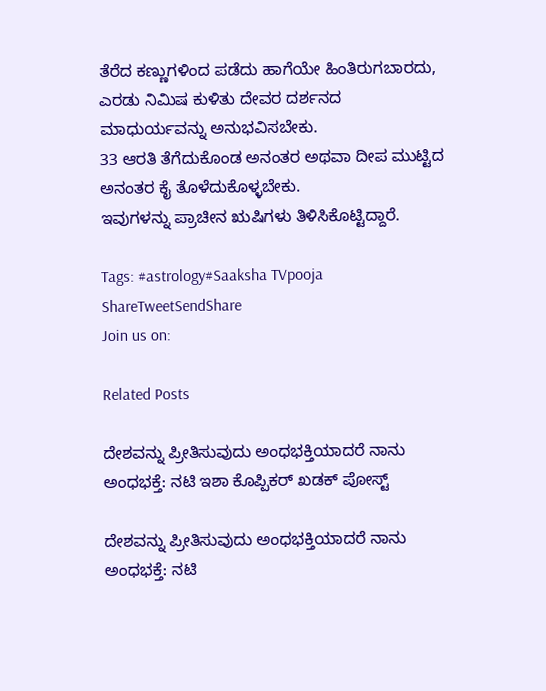ತೆರೆದ ಕಣ್ಣುಗಳಿಂದ ಪಡೆದು ಹಾಗೆಯೇ ಹಿಂತಿರುಗಬಾರದು, ಎರಡು ನಿಮಿಷ ಕುಳಿತು ದೇವರ ದರ್ಶನದ ಮಾಧುರ್ಯವನ್ನು ಅನುಭವಿಸಬೇಕು.
33 ಆರತಿ ತೆಗೆದುಕೊಂಡ ಅನಂತರ ಅಥವಾ ದೀಪ ಮುಟ್ಟಿದ ಅನಂತರ ಕೈ ತೊಳೆದುಕೊಳ್ಳಬೇಕು.
ಇವುಗಳನ್ನು ಪ್ರಾಚೀನ ಋಷಿಗಳು ತಿಳಿಸಿಕೊಟ್ಟಿದ್ದಾರೆ.

Tags: #astrology#Saaksha TVpooja
ShareTweetSendShare
Join us on:

Related Posts

ದೇಶವನ್ನು ಪ್ರೀತಿಸುವುದು ಅಂಧಭಕ್ತಿಯಾದರೆ ನಾನು ಅಂಧಭಕ್ತೆ: ನಟಿ ಇಶಾ ಕೊಪ್ಪಿಕರ್ ಖಡಕ್ ಪೋಸ್ಟ್

ದೇಶವನ್ನು ಪ್ರೀತಿಸುವುದು ಅಂಧಭಕ್ತಿಯಾದರೆ ನಾನು ಅಂಧಭಕ್ತೆ: ನಟಿ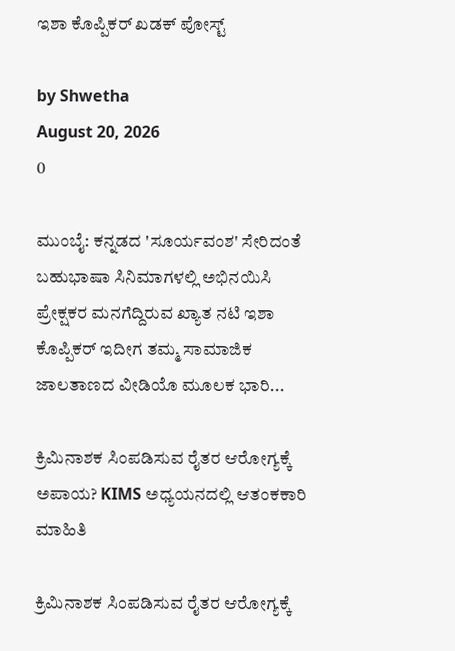ಇಶಾ ಕೊಪ್ಪಿಕರ್ ಖಡಕ್ ಪೋಸ್ಟ್

by Shwetha
August 20, 2026
0

ಮುಂಬೈ: ಕನ್ನಡದ 'ಸೂರ್ಯವಂಶ' ಸೇರಿದಂತೆ ಬಹುಭಾಷಾ ಸಿನಿಮಾಗಳಲ್ಲಿ ಅಭಿನಯಿಸಿ ಪ್ರೇಕ್ಷಕರ ಮನಗೆದ್ದಿರುವ ಖ್ಯಾತ ನಟಿ ಇಶಾ ಕೊಪ್ಪಿಕರ್ ಇದೀಗ ತಮ್ಮ ಸಾಮಾಜಿಕ ಜಾಲತಾಣದ ವೀಡಿಯೊ ಮೂಲಕ ಭಾರಿ...

ಕ್ರಿಮಿನಾಶಕ ಸಿಂಪಡಿಸುವ ರೈತರ ಆರೋಗ್ಯಕ್ಕೆ ಅಪಾಯ? KIMS ಅಧ್ಯಯನದಲ್ಲಿ ಆತಂಕಕಾರಿ ಮಾಹಿತಿ

ಕ್ರಿಮಿನಾಶಕ ಸಿಂಪಡಿಸುವ ರೈತರ ಆರೋಗ್ಯಕ್ಕೆ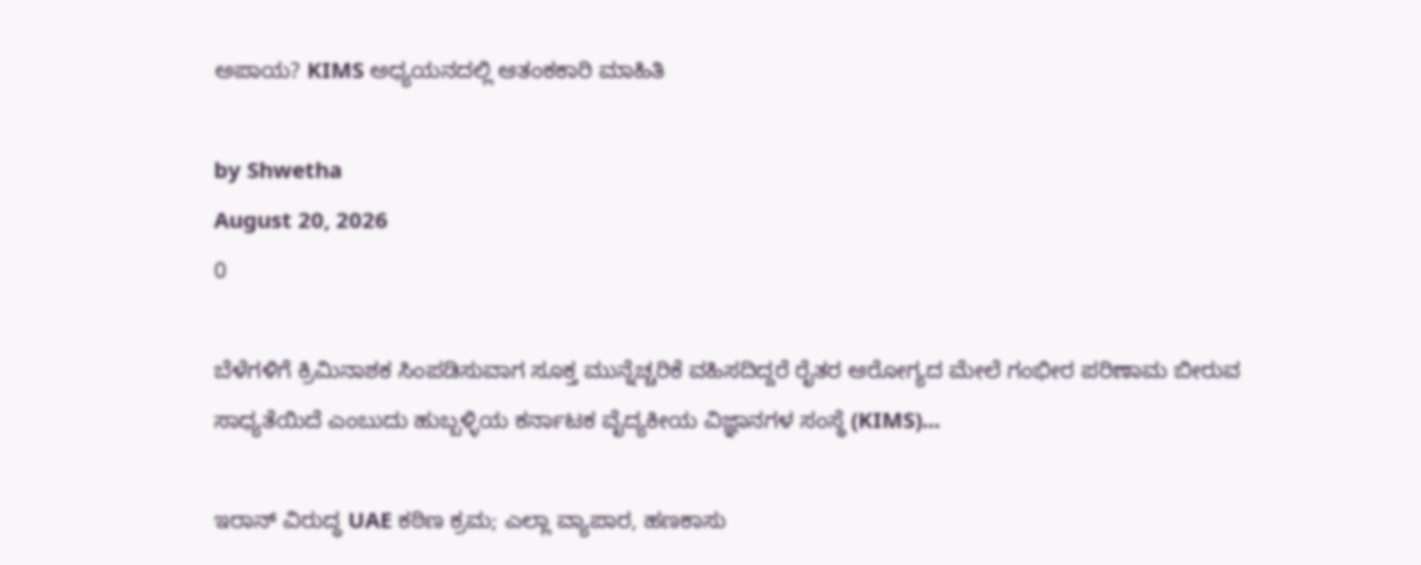ಅಪಾಯ? KIMS ಅಧ್ಯಯನದಲ್ಲಿ ಆತಂಕಕಾರಿ ಮಾಹಿತಿ

by Shwetha
August 20, 2026
0

ಬೆಳೆಗಳಿಗೆ ಕ್ರಿಮಿನಾಶಕ ಸಿಂಪಡಿಸುವಾಗ ಸೂಕ್ತ ಮುನ್ನೆಚ್ಚರಿಕೆ ವಹಿಸದಿದ್ದರೆ ರೈತರ ಆರೋಗ್ಯದ ಮೇಲೆ ಗಂಭೀರ ಪರಿಣಾಮ ಬೀರುವ ಸಾಧ್ಯತೆಯಿದೆ ಎಂಬುದು ಹುಬ್ಬಳ್ಳಿಯ ಕರ್ನಾಟಕ ವೈದ್ಯಕೀಯ ವಿಜ್ಞಾನಗಳ ಸಂಸ್ಥೆ (KIMS)...

ಇರಾನ್ ವಿರುದ್ಧ UAE ಕಠಿಣ ಕ್ರಮ; ಎಲ್ಲಾ ವ್ಯಾಪಾರ, ಹಣಕಾಸು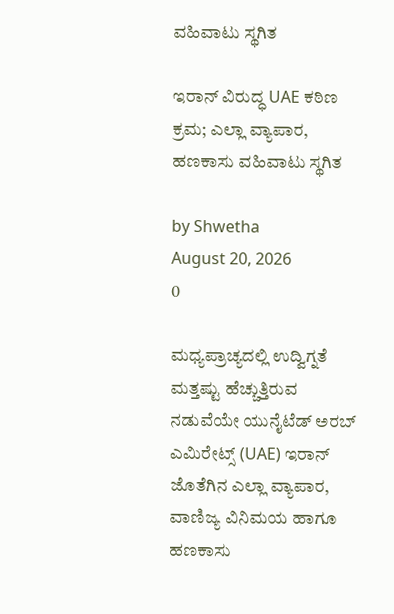ವಹಿವಾಟು ಸ್ಥಗಿತ

ಇರಾನ್ ವಿರುದ್ಧ UAE ಕಠಿಣ ಕ್ರಮ; ಎಲ್ಲಾ ವ್ಯಾಪಾರ, ಹಣಕಾಸು ವಹಿವಾಟು ಸ್ಥಗಿತ

by Shwetha
August 20, 2026
0

ಮಧ್ಯಪ್ರಾಚ್ಯದಲ್ಲಿ ಉದ್ವಿಗ್ನತೆ ಮತ್ತಷ್ಟು ಹೆಚ್ಚುತ್ತಿರುವ ನಡುವೆಯೇ ಯುನೈಟೆಡ್ ಅರಬ್ ಎಮಿರೇಟ್ಸ್ (UAE) ಇರಾನ್ ಜೊತೆಗಿನ ಎಲ್ಲಾ ವ್ಯಾಪಾರ, ವಾಣಿಜ್ಯ ವಿನಿಮಯ ಹಾಗೂ ಹಣಕಾಸು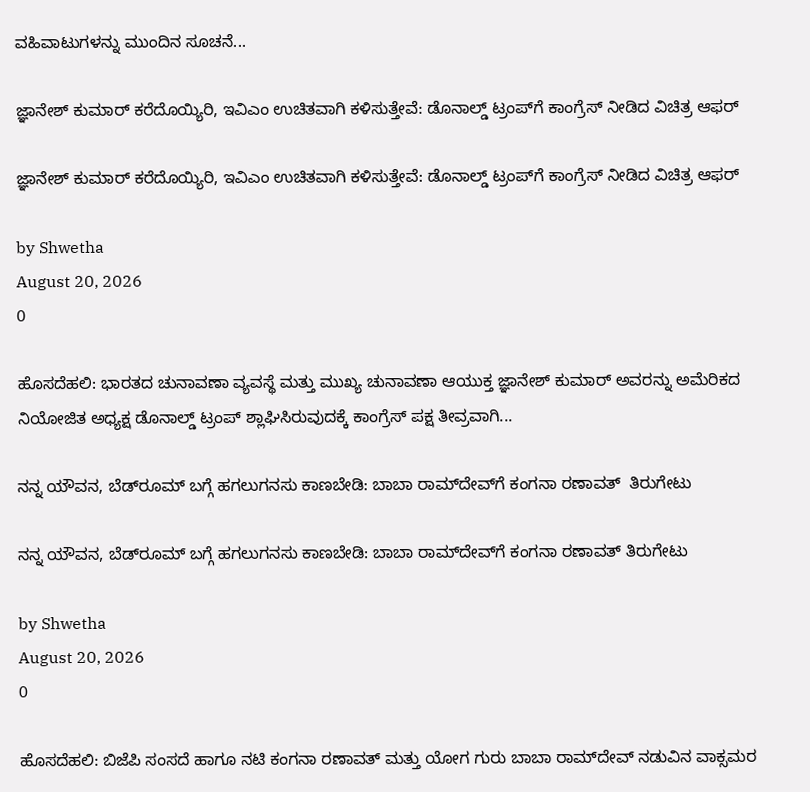ವಹಿವಾಟುಗಳನ್ನು ಮುಂದಿನ ಸೂಚನೆ...

ಜ್ಞಾನೇಶ್ ಕುಮಾರ್ ಕರೆದೊಯ್ಯಿರಿ, ಇವಿಎಂ ಉಚಿತವಾಗಿ ಕಳಿಸುತ್ತೇವೆ: ಡೊನಾಲ್ಡ್ ಟ್ರಂಪ್‌ಗೆ ಕಾಂಗ್ರೆಸ್ ನೀಡಿದ ವಿಚಿತ್ರ ಆಫರ್

ಜ್ಞಾನೇಶ್ ಕುಮಾರ್ ಕರೆದೊಯ್ಯಿರಿ, ಇವಿಎಂ ಉಚಿತವಾಗಿ ಕಳಿಸುತ್ತೇವೆ: ಡೊನಾಲ್ಡ್ ಟ್ರಂಪ್‌ಗೆ ಕಾಂಗ್ರೆಸ್ ನೀಡಿದ ವಿಚಿತ್ರ ಆಫರ್

by Shwetha
August 20, 2026
0

ಹೊಸದೆಹಲಿ: ಭಾರತದ ಚುನಾವಣಾ ವ್ಯವಸ್ಥೆ ಮತ್ತು ಮುಖ್ಯ ಚುನಾವಣಾ ಆಯುಕ್ತ ಜ್ಞಾನೇಶ್ ಕುಮಾರ್ ಅವರನ್ನು ಅಮೆರಿಕದ ನಿಯೋಜಿತ ಅಧ್ಯಕ್ಷ ಡೊನಾಲ್ಡ್ ಟ್ರಂಪ್ ಶ್ಲಾಘಿಸಿರುವುದಕ್ಕೆ ಕಾಂಗ್ರೆಸ್ ಪಕ್ಷ ತೀವ್ರವಾಗಿ...

ನನ್ನ ಯೌವನ, ಬೆಡ್‌ರೂಮ್ ಬಗ್ಗೆ ಹಗಲುಗನಸು ಕಾಣಬೇಡಿ: ಬಾಬಾ ರಾಮ್‌ದೇವ್‌ಗೆ ಕಂಗನಾ ರಣಾವತ್  ತಿರುಗೇಟು

ನನ್ನ ಯೌವನ, ಬೆಡ್‌ರೂಮ್ ಬಗ್ಗೆ ಹಗಲುಗನಸು ಕಾಣಬೇಡಿ: ಬಾಬಾ ರಾಮ್‌ದೇವ್‌ಗೆ ಕಂಗನಾ ರಣಾವತ್ ತಿರುಗೇಟು

by Shwetha
August 20, 2026
0

ಹೊಸದೆಹಲಿ: ಬಿಜೆಪಿ ಸಂಸದೆ ಹಾಗೂ ನಟಿ ಕಂಗನಾ ರಣಾವತ್ ಮತ್ತು ಯೋಗ ಗುರು ಬಾಬಾ ರಾಮ್‌ದೇವ್ ನಡುವಿನ ವಾಕ್ಸಮರ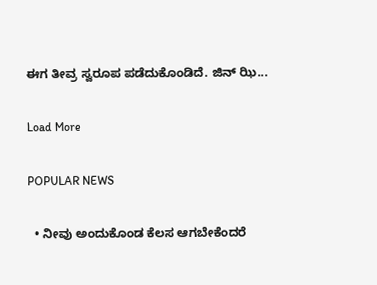ಈಗ ತೀವ್ರ ಸ್ವರೂಪ ಪಡೆದುಕೊಂಡಿದೆ. ಜಿನ್ ಝಿ...

Load More

POPULAR NEWS

  • ನೀವು ಅಂದುಕೊಂಡ ಕೆಲಸ ಆಗಬೇಕೆಂದರೆ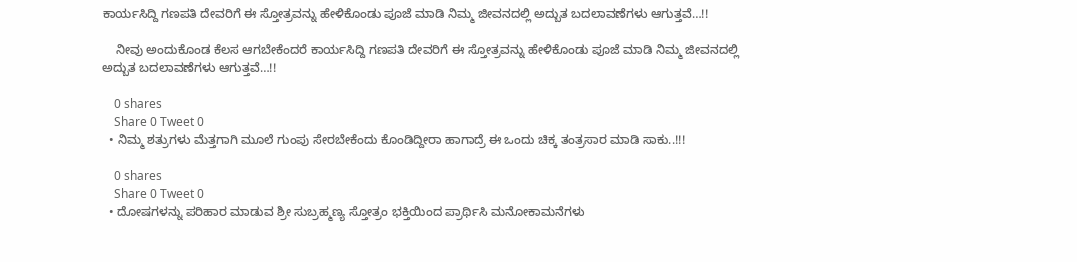ಕಾರ್ಯಸಿದ್ದಿ ಗಣಪತಿ ದೇವರಿಗೆ ಈ ಸ್ತೋತ್ರವನ್ನು ಹೇಳಿಕೊಂಡು ಪೂಜೆ ಮಾಡಿ ನಿಮ್ಮ ಜೀವನದಲ್ಲಿ ಅದ್ಬುತ ಬದಲಾವಣೆಗಳು ಆಗುತ್ತವೆ…!!

    ನೀವು ಅಂದುಕೊಂಡ ಕೆಲಸ ಆಗಬೇಕೆಂದರೆ ಕಾರ್ಯಸಿದ್ದಿ ಗಣಪತಿ ದೇವರಿಗೆ ಈ ಸ್ತೋತ್ರವನ್ನು ಹೇಳಿಕೊಂಡು ಪೂಜೆ ಮಾಡಿ ನಿಮ್ಮ ಜೀವನದಲ್ಲಿ ಅದ್ಬುತ ಬದಲಾವಣೆಗಳು ಆಗುತ್ತವೆ…!!

    0 shares
    Share 0 Tweet 0
  • ನಿಮ್ಮ ಶತ್ರುಗಳು ಮೆತ್ತಗಾಗಿ ಮೂಲೆ ಗುಂಪು ಸೇರಬೇಕೆಂದು ಕೊಂಡಿದ್ದೀರಾ ಹಾಗಾದ್ರೆ ಈ ಒಂದು ಚಿಕ್ಕ ತಂತ್ರಸಾರ ಮಾಡಿ ಸಾಕು..!!!

    0 shares
    Share 0 Tweet 0
  • ದೋಷಗಳನ್ನು ಪರಿಹಾರ ಮಾಡುವ ಶ್ರೀ ಸುಬ್ರಹ್ಮಣ್ಯ ಸ್ತೋತ್ರಂ ಭಕ್ತಿಯಿಂದ ಪ್ರಾರ್ಥಿಸಿ ಮನೋಕಾಮನೆಗಳು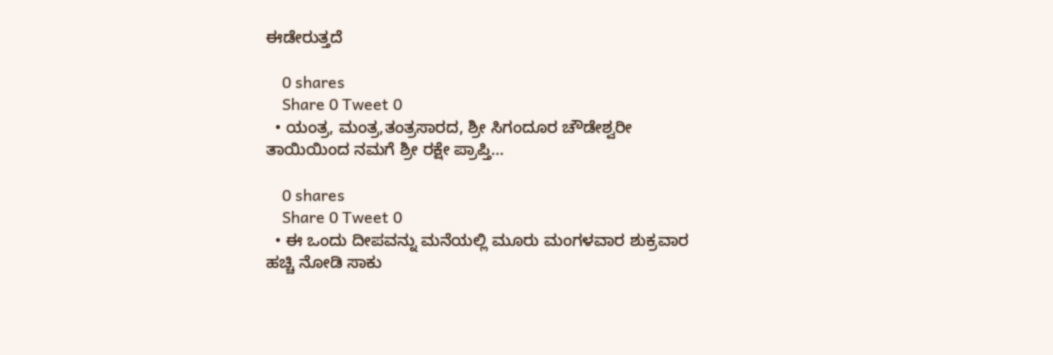ಈಡೇರುತ್ತದೆ

    0 shares
    Share 0 Tweet 0
  • ಯಂತ್ರ, ಮಂತ್ರ,ತಂತ್ರಸಾರದ, ಶ್ರೀ ಸಿಗಂದೂರ ಚೌಡೇಶ್ವರೀ ತಾಯಿಯಿಂದ ನಮಗೆ ಶ್ರೀ ರಕ್ಷೇ ಪ್ರಾಪ್ತಿ…

    0 shares
    Share 0 Tweet 0
  • ಈ ಒಂದು ದೀಪವನ್ನು ಮನೆಯಲ್ಲಿ ಮೂರು ಮಂಗಳವಾರ ಶುಕ್ರವಾರ ಹಚ್ಚಿ ನೋಡಿ ಸಾಕು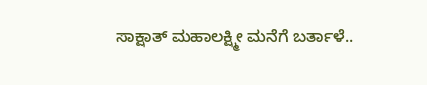ಸಾಕ್ಷಾತ್ ಮಹಾಲಕ್ಷ್ಮೀ ಮನೆಗೆ ಬರ್ತಾಳೆ..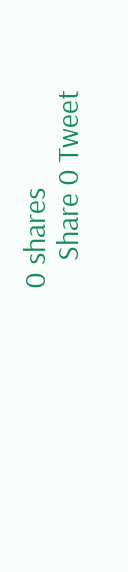0 shares
    Share 0 Tweet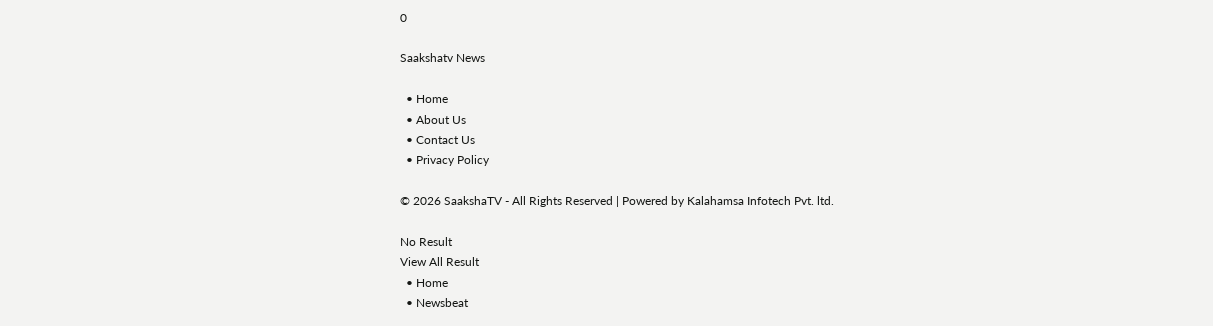0

Saakshatv News

  • Home
  • About Us
  • Contact Us
  • Privacy Policy

© 2026 SaakshaTV - All Rights Reserved | Powered by Kalahamsa Infotech Pvt. ltd.

No Result
View All Result
  • Home
  • Newsbeat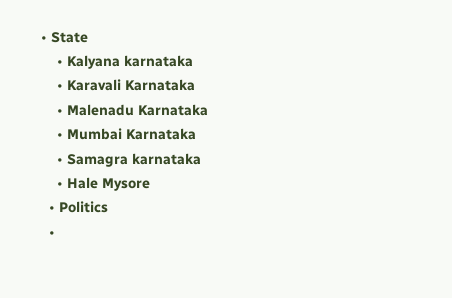• State
    • Kalyana karnataka
    • Karavali Karnataka
    • Malenadu Karnataka
    • Mumbai Karnataka
    • Samagra karnataka
    • Hale Mysore
  • Politics
  •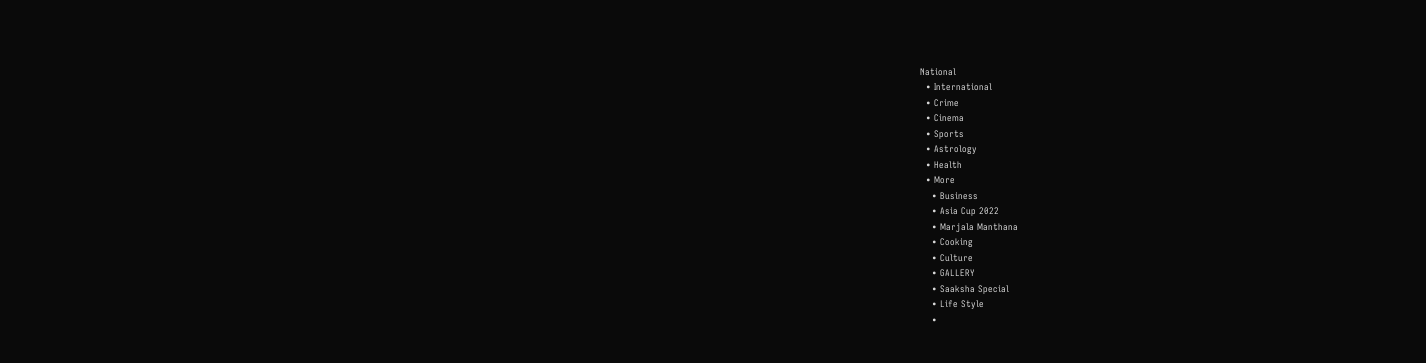National
  • International
  • Crime
  • Cinema
  • Sports
  • Astrology
  • Health
  • More
    • Business
    • Asia Cup 2022
    • Marjala Manthana
    • Cooking
    • Culture
    • GALLERY
    • Saaksha Special
    • Life Style
    •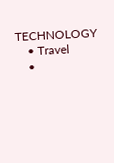TECHNOLOGY
    • Travel
    •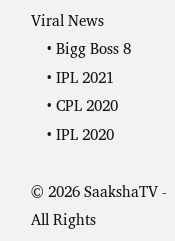Viral News
    • Bigg Boss 8
    • IPL 2021
    • CPL 2020
    • IPL 2020

© 2026 SaakshaTV - All Rights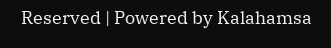Reserved | Powered by Kalahamsa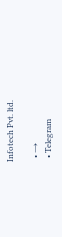Infotech Pvt. ltd.

  • →
  • Telegram